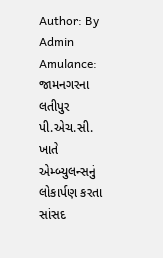Author: By Admin
Amulance: જામનગરના લતીપુર પી.એચ.સી. ખાતે એમ્બ્યુલન્સનું લોકાર્પણ કરતા સાંસદ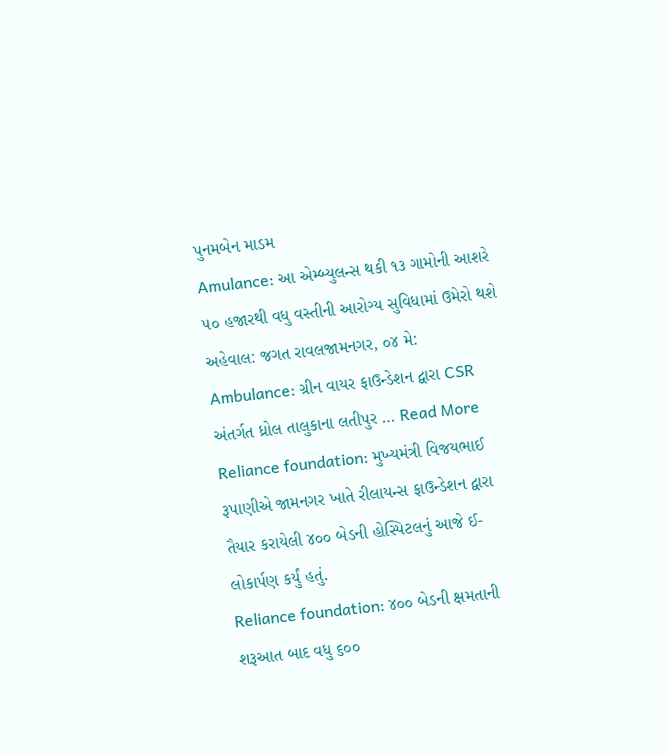પુનમબેન માડમ
Amulance: આ એમ્બ્યુલન્સ થકી ૧૩ ગામોની આશરે ૫૦ હજારથી વધુ વસ્તીની આરોગ્ય સુવિધામાં ઉમેરો થશે અહેવાલ: જગત રાવલજામનગર, ૦૪ મે: Ambulance: ગ્રીન વાયર ફાઉન્ડેશન દ્વારા CSR અંતર્ગત ધ્રોલ તાલુકાના લતીપુર … Read More
Reliance foundation: મુખ્યમંત્રી વિજયભાઈ રૂપાણીએ જામનગર ખાતે રીલાયન્સ ફાઉન્ડેશન દ્વારા તૈયાર કરાયેલી ૪૦૦ બેડની હોસ્પિટલનું આજે ઈ-લોકાર્પણ કર્યું હતું.
Reliance foundation: ૪૦૦ બેડની ક્ષમતાની શરૂઆત બાદ વધુ ૬૦૦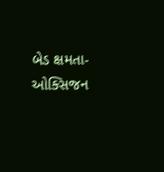બેડ ક્ષમતા-ઓક્સિજન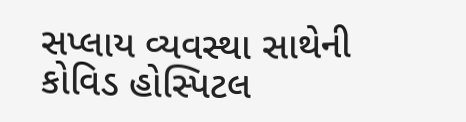સપ્લાય વ્યવસ્થા સાથેની કોવિડ હોસ્પિટલ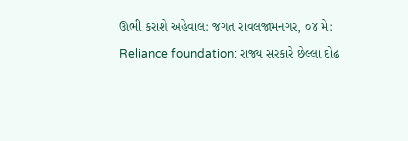ઊભી કરાશે અહેવાલ: જગત રાવલજામનગર, ૦૪ મે: Reliance foundation: રાજ્ય સરકારે છેલ્લા દોઢ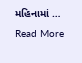મહિનામાં … Read More